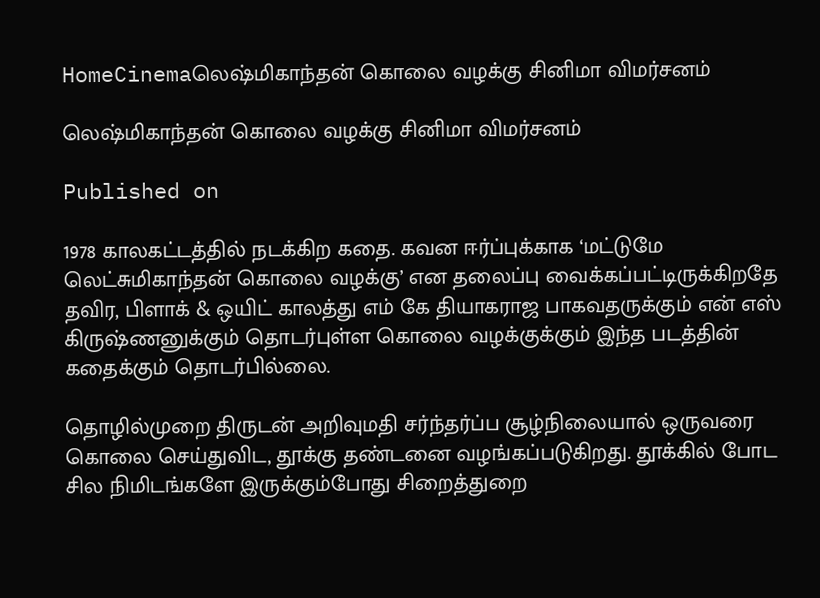HomeCinemaலெஷ்மிகாந்தன் கொலை வழக்கு சினிமா விமர்சனம்

லெஷ்மிகாந்தன் கொலை வழக்கு சினிமா விமர்சனம்

Published on

1978 காலகட்டத்தில் நடக்கிற கதை. கவன ஈர்ப்புக்காக ‘மட்டுமே லெட்சுமிகாந்தன் கொலை வழக்கு’ என தலைப்பு வைக்கப்பட்டிருக்கிறதே தவிர, பிளாக் & ஒயிட் காலத்து எம் கே தியாகராஜ பாகவதருக்கும் என் எஸ் கிருஷ்ணனுக்கும் தொடர்புள்ள கொலை வழக்குக்கும் இந்த படத்தின் கதைக்கும் தொடர்பில்லை.

தொழில்முறை திருடன் அறிவுமதி சர்ந்தர்ப்ப சூழ்நிலையால் ஒருவரை கொலை செய்துவிட, தூக்கு தண்டனை வழங்கப்படுகிறது. தூக்கில் போட சில நிமிடங்களே இருக்கும்போது சிறைத்துறை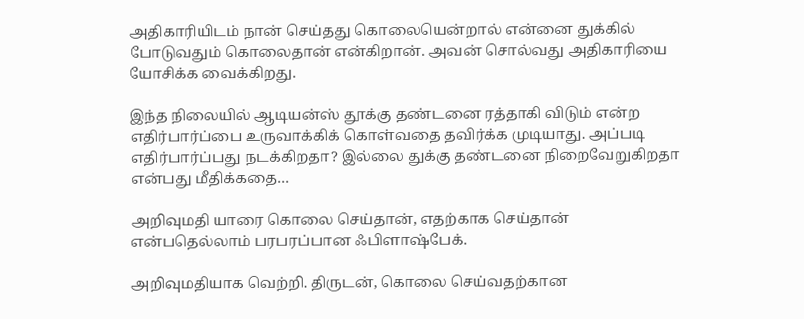அதிகாரியிடம் நான் செய்தது கொலையென்றால் என்னை துக்கில் போடுவதும் கொலைதான் என்கிறான். அவன் சொல்வது அதிகாரியை யோசிக்க வைக்கிறது.

இந்த நிலையில் ஆடியன்ஸ் தூக்கு தண்டனை ரத்தாகி விடும் என்ற எதிர்பார்ப்பை உருவாக்கிக் கொள்வதை தவிர்க்க முடியாது. அப்படி எதிர்பார்ப்பது நடக்கிறதா? இல்லை துக்கு தண்டனை நிறைவேறுகிறதா என்பது மீதிக்கதை…

அறிவுமதி யாரை கொலை செய்தான், எதற்காக செய்தான் என்பதெல்லாம் பரபரப்பான ஃபிளாஷ்பேக்.

அறிவுமதியாக வெற்றி. திருடன், கொலை செய்வதற்கான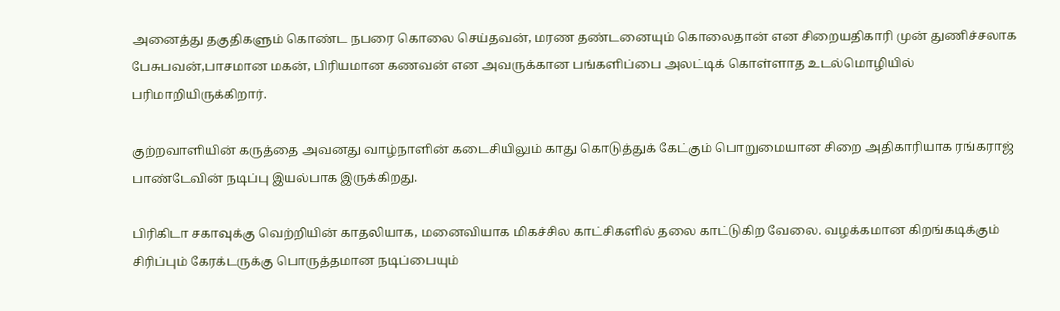அனைத்து தகுதிகளும் கொண்ட நபரை கொலை செய்தவன், மரண தண்டனையும் கொலைதான் என சிறையதிகாரி முன் துணிச்சலாக பேசுபவன்,பாசமான மகன், பிரியமான கணவன் என அவருக்கான பங்களிப்பை அலட்டிக் கொள்ளாத உடல்மொழியில் பரிமாறியிருக்கிறார்.

குற்றவாளியின் கருத்தை அவனது வாழ்நாளின் கடைசியிலும் காது கொடுத்துக் கேட்கும் பொறுமையான சிறை அதிகாரியாக ரங்கராஜ் பாண்டேவின் நடிப்பு இயல்பாக இருக்கிறது.

பிரிகிடா சகாவுக்கு வெற்றியின் காதலியாக, மனைவியாக மிகச்சில காட்சிகளில் தலை காட்டுகிற வேலை. வழக்கமான கிறங்கடிக்கும் சிரிப்பும் கேரக்டருக்கு பொருத்தமான நடிப்பையும்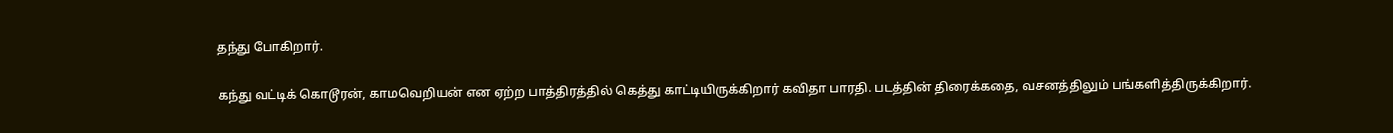தந்து போகிறார்.

கந்து வட்டிக் கொடூரன், காமவெறியன் என ஏற்ற பாத்திரத்தில் கெத்து காட்டியிருக்கிறார் கவிதா பாரதி. படத்தின் திரைக்கதை, வசனத்திலும் பங்களித்திருக்கிறார்.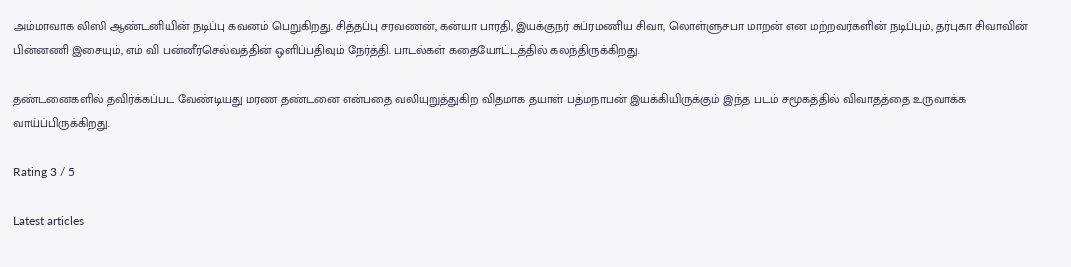அம்மாவாக லிஸி ஆண்டனியின் நடிப்பு கவனம் பெறுகிறது. சித்தப்பு சரவணன், கன்யா பாரதி, இயக்குநர் சுப்ரமணிய சிவா, லொள்ளுசபா மாறன் என மற்றவர்களின் நடிப்பும், தர்புகா சிவாவின் பின்னணி இசையும், எம் வி பன்னீர்செல்வத்தின் ஒளிப்பதிவும் நேர்த்தி. பாடல்கள் கதையோட்டத்தில் கலந்திருக்கிறது.

தண்டனைகளில் தவிர்க்கப்பட வேண்டியது மரண தண்டனை என்பதை வலியுறுத்துகிற விதமாக தயாள் பத்மநாபன் இயக்கியிருக்கும் இந்த படம் சமூகத்தில் விவாதத்தை உருவாக்க வாய்ப்பிருக்கிறது.

Rating 3 / 5

Latest articles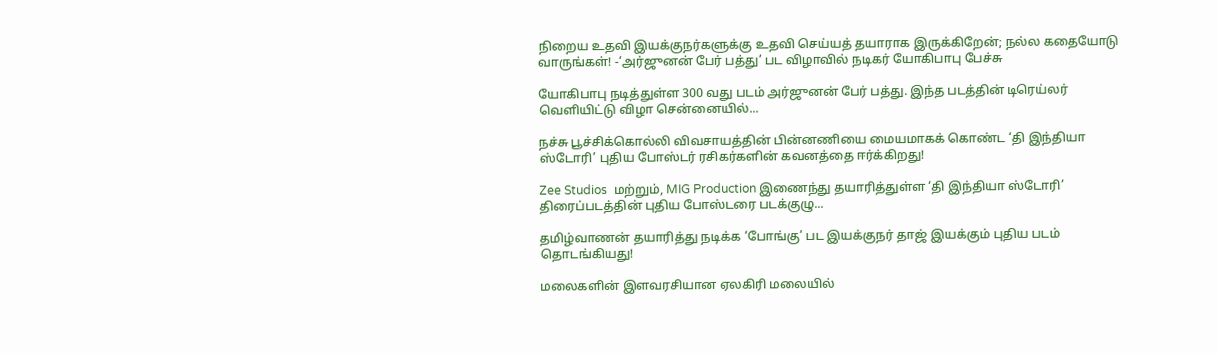நிறைய உதவி இயக்குநர்களுக்கு உதவி செய்யத் தயாராக இருக்கிறேன்; நல்ல கதையோடு வாருங்கள்! -‘அர்ஜுனன் பேர் பத்து’ பட விழாவில் நடிகர் யோகிபாபு பேச்சு

யோகிபாபு நடித்துள்ள 300 வது படம் அர்ஜுனன் பேர் பத்து. இந்த படத்தின் டிரெய்லர் வெளியிட்டு விழா சென்னையில்...

நச்சு பூச்சிக்கொல்லி விவசாயத்தின் பின்னணியை மையமாகக் கொண்ட ‘தி இந்தியா ஸ்டோரி’ புதிய போஸ்டர் ரசிகர்களின் கவனத்தை ஈர்க்கிறது!

Zee Studios  மற்றும், MIG Production இணைந்து தயாரித்துள்ள ‘தி இந்தியா ஸ்டோரி’ திரைப்படத்தின் புதிய போஸ்டரை படக்குழு...

தமிழ்வாணன் தயாரித்து நடிக்க ‘போங்கு’ பட இயக்குநர் தாஜ் இயக்கும் புதிய படம் தொடங்கியது!

மலைகளின் இளவரசியான ஏலகிரி மலையில்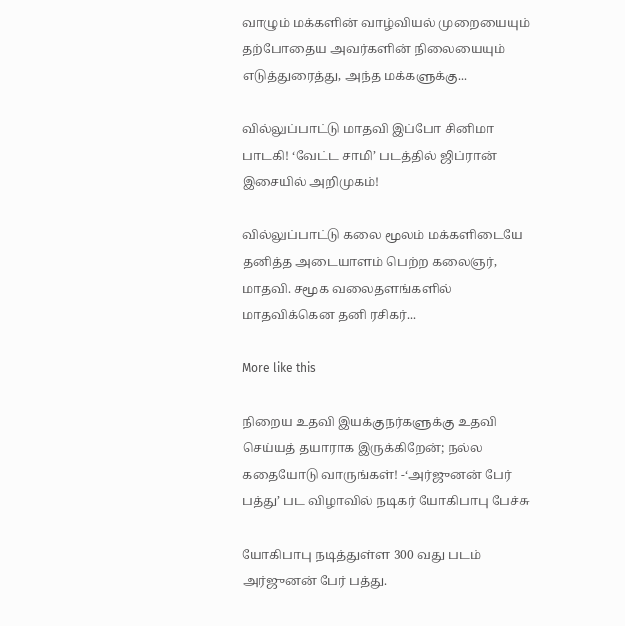வாழும் மக்களின் வாழ்வியல் முறையையும் தற்போதைய அவர்களின் நிலையையும் எடுத்துரைத்து, அந்த மக்களுக்கு...

வில்லுப்பாட்டு மாதவி இப்போ சினிமா பாடகி! ‘வேட்ட சாமி’ படத்தில் ஜிப்ரான் இசையில் அறிமுகம்!

வில்லுப்பாட்டு கலை மூலம் மக்களிடையே தனித்த அடையாளம் பெற்ற கலைஞர், மாதவி. சமூக வலைதளங்களில் மாதவிக்கென தனி ரசிகர்...

More like this

நிறைய உதவி இயக்குநர்களுக்கு உதவி செய்யத் தயாராக இருக்கிறேன்; நல்ல கதையோடு வாருங்கள்! -‘அர்ஜுனன் பேர் பத்து’ பட விழாவில் நடிகர் யோகிபாபு பேச்சு

யோகிபாபு நடித்துள்ள 300 வது படம் அர்ஜுனன் பேர் பத்து.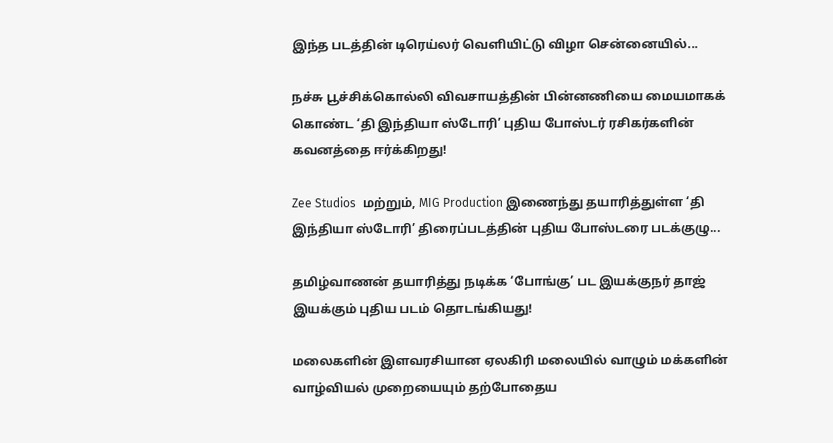இந்த படத்தின் டிரெய்லர் வெளியிட்டு விழா சென்னையில்...

நச்சு பூச்சிக்கொல்லி விவசாயத்தின் பின்னணியை மையமாகக் கொண்ட ‘தி இந்தியா ஸ்டோரி’ புதிய போஸ்டர் ரசிகர்களின் கவனத்தை ஈர்க்கிறது!

Zee Studios  மற்றும், MIG Production இணைந்து தயாரித்துள்ள ‘தி இந்தியா ஸ்டோரி’ திரைப்படத்தின் புதிய போஸ்டரை படக்குழு...

தமிழ்வாணன் தயாரித்து நடிக்க ‘போங்கு’ பட இயக்குநர் தாஜ் இயக்கும் புதிய படம் தொடங்கியது!

மலைகளின் இளவரசியான ஏலகிரி மலையில் வாழும் மக்களின் வாழ்வியல் முறையையும் தற்போதைய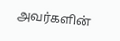அவர்களின்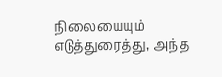நிலையையும் எடுத்துரைத்து, அந்த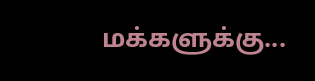மக்களுக்கு...